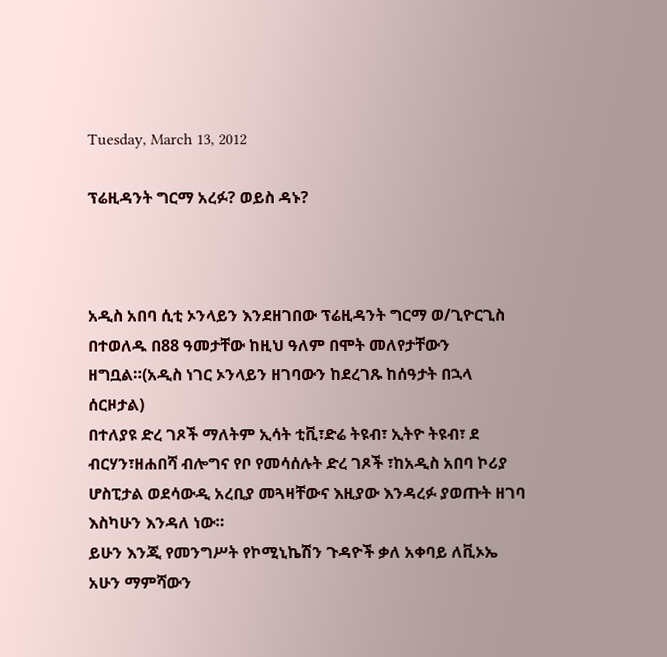Tuesday, March 13, 2012

ፕሬዚዳንት ግርማ አረፉ? ወይስ ዳኑ?



አዲስ አበባ ሲቲ ኦንላይን እንደዘገበው ፕሬዚዳንት ግርማ ወ/ጊዮርጊስ በተወለዱ በ88 ዓመታቸው ከዚህ ዓለም በሞት መለየታቸውን ዘግቧል።(አዲስ ነገር ኦንላይን ዘገባውን ከደረገጹ ከሰዓታት በኋላ ሰርዞታል)
በተለያዩ ድረ ገጾች ማለትም ኢሳት ቲቪ፣ድሬ ትዩብ፣ ኢትዮ ትዩብ፣ ደ ብርሃን፣ዘሐበሻ ብሎግና የቦ የመሳሰሉት ድረ ገጾች ፣ከአዲስ አበባ ኮሪያ ሆስፒታል ወደሳውዲ አረቢያ መጓዛቸውና እዚያው እንዳረፉ ያወጡት ዘገባ እስካሁን እንዳለ ነው።
ይሁን እንጂ የመንግሥት የኮሚኒኬሽን ጉዳዮች ቃለ አቀባይ ለቪኦኤ አሁን ማምሻውን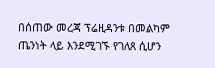በሰጠው መረጃ ፕሬዚዳንቱ በመልካም ጤንነት ላይ እንደሚገኙ የገለጸ ሲሆን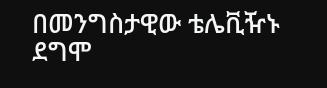በመንግስታዊው ቴሌቪዥኑ ደግሞ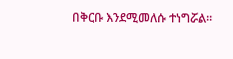በቅርቡ እንደሚመለሱ ተነግሯል።